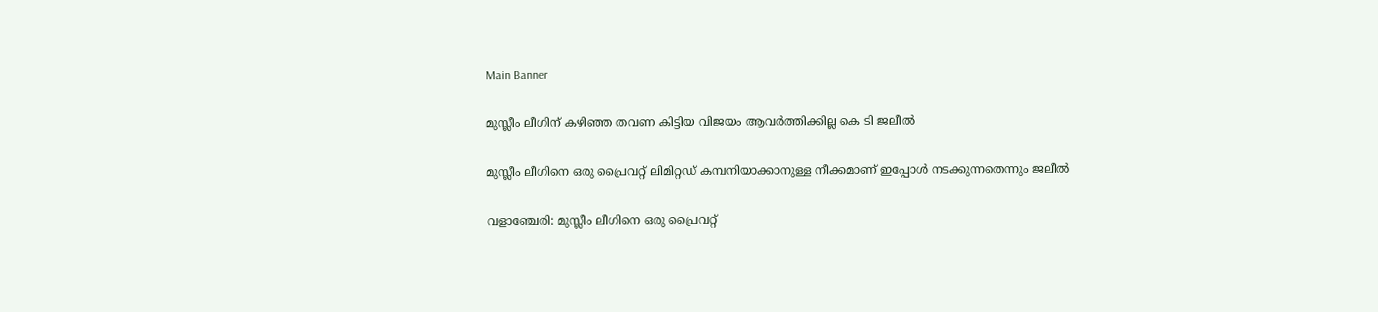Main Banner

മുസ്ലീം ലീഗിന് കഴിഞ്ഞ തവണ കിട്ടിയ വിജയം ആവർത്തിക്കില്ല കെ ടി ജലീൽ

മുസ്ലീം ലീഗിനെ ഒരു പ്രൈവറ്റ് ലിമിറ്റഡ് കമ്പനിയാക്കാനുള്ള നീക്കമാണ് ഇപ്പോള്‍ നടക്കുന്നതെന്നും ജലീൽ

വളാഞ്ചേരി: മുസ്ലീം ലീഗിനെ ഒരു പ്രൈവറ്റ്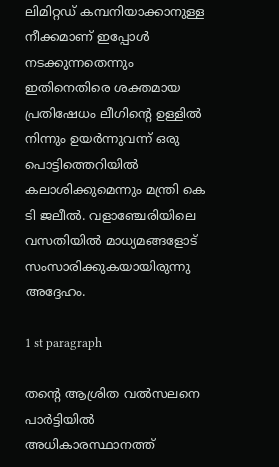ലിമിറ്റഡ് കമ്പനിയാക്കാനുള്ള നീക്കമാണ് ഇപ്പോള്‍ നടക്കുന്നതെന്നും ഇതിനെതിരെ ശക്തമായ പ്രതിഷേധം ലീഗിന്റെ ഉള്ളില്‍ നിന്നും ഉയര്‍ന്നുവന്ന് ഒരു പൊട്ടിത്തെറിയില്‍ കലാശിക്കുമെന്നും മന്ത്രി കെ ടി ജലീല്‍. വളാഞ്ചേരിയിലെ വസതിയിൽ മാധ്യമങ്ങളോട് സംസാരിക്കുകയായിരുന്നു അദ്ദേഹം.

1 st paragraph

തന്റെ ആശ്രിത വല്‍സലനെ പാര്‍ട്ടിയില്‍ അധികാരസ്ഥാനത്ത്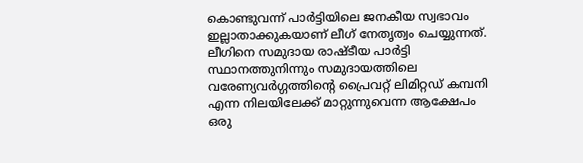കൊണ്ടുവന്ന് പാര്‍ട്ടിയിലെ ജനകീയ സ്വഭാവം ഇല്ലാതാക്കുകയാണ് ലീഗ് നേതൃത്വം ചെയ്യുന്നത്. ലീഗിനെ സമുദായ രാഷ്ടീയ പാര്‍ട്ടി സ്ഥാനത്തുനിന്നും സമുദായത്തിലെ വരേണ്യവര്‍ഗ്ഗത്തിന്റെ പ്രൈവറ്റ് ലിമിറ്റഡ് കമ്പനി എന്ന നിലയിലേക്ക് മാറ്റുന്നുവെന്ന ആക്ഷേപം ഒരു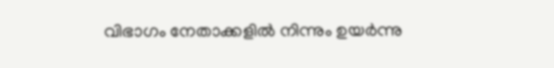വിഭാഗം നേതാക്കളില്‍ നിന്നും ഉയര്‍ന്നു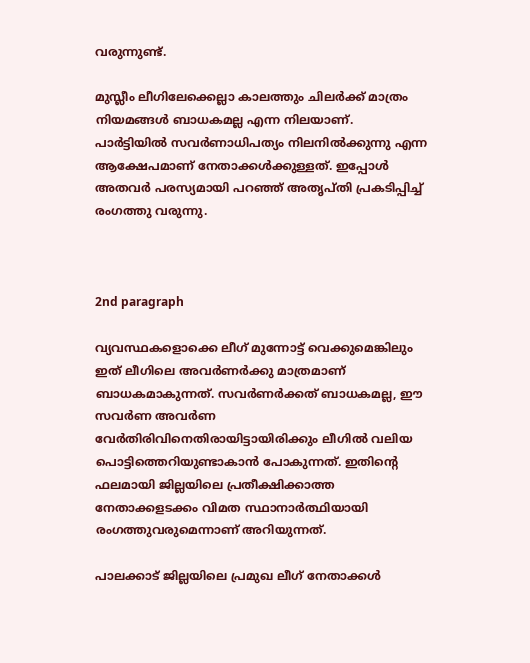വരുന്നുണ്ട്.

മുസ്ലീം ലീഗിലേക്കെല്ലാ കാലത്തും ചിലര്‍ക്ക് മാത്രം നിയമങ്ങള്‍ ബാധകമല്ല എന്ന നിലയാണ്. പാര്‍ട്ടിയില്‍ സവര്‍ണാധിപത്യം നിലനില്‍ക്കുന്നു എന്ന ആക്ഷേപമാണ് നേതാക്കള്‍ക്കുള്ളത്. ഇപ്പോള്‍ അതവര്‍ പരസ്യമായി പറഞ്ഞ് അതൃപ്തി പ്രകടിപ്പിച്ച് രംഗത്തു വരുന്നു.



2nd paragraph

വ്യവസ്ഥകളൊക്കെ ലീഗ് മുന്നോട്ട് വെക്കുമെങ്കിലും ഇത് ലീഗിലെ അവര്‍ണര്‍ക്കു മാത്രമാണ് ബാധകമാകുന്നത്. സവര്‍ണര്‍ക്കത് ബാധകമല്ല, ഈ സവര്‍ണ അവര്‍ണ വേര്‍തിരിവിനെതിരായിട്ടായിരിക്കും ലീഗില്‍ വലിയ പൊട്ടിത്തെറിയുണ്ടാകാന്‍ പോകുന്നത്. ഇതിന്റെ ഫലമായി ജില്ലയിലെ പ്രതീക്ഷിക്കാത്ത നേതാക്കളടക്കം വിമത സ്ഥാനാര്‍ത്ഥിയായി രംഗത്തുവരുമെന്നാണ് അറിയുന്നത്.

പാലക്കാട് ജില്ലയിലെ പ്രമുഖ ലീഗ് നേതാക്കള്‍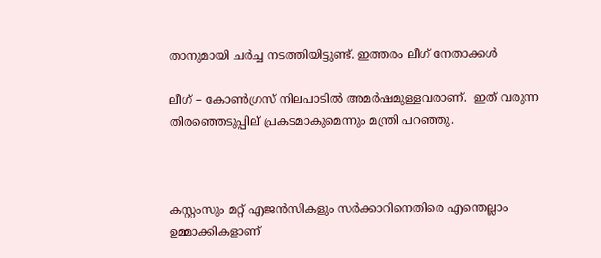താനുമായി ചര്‍ച്ച നടത്തിയിട്ടുണ്ട്. ഇത്തരം ലീഗ് നേതാക്കള്‍

ലീഗ് – കോണ്‍ഗ്രസ് നിലപാടില്‍ അമര്‍ഷമുള്ളവരാണ്.  ഇത് വരുന്ന തിരഞ്ഞെടുപ്പില് പ്രകടമാകുമെന്നും മന്ത്രി പറഞ്ഞു.



കസ്റ്റംസും മറ്റ് എജന്‍സികളും സര്‍ക്കാറിനെതിരെ എന്തെല്ലാം  ഉമ്മാക്കികളാണ്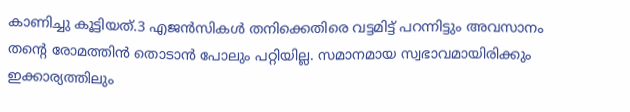കാണിച്ചു കൂട്ടിയത്.3 എജന്‍സികള്‍ തനിക്കെതിരെ വട്ടമിട്ട് പറന്നിട്ടും അവസാനം തന്റെ രോമത്തിന്‍ തൊടാന്‍ പോലും പറ്റിയില്ല. സമാനമായ സ്വഭാവമായിരിക്കും ഇക്കാര്യത്തിലും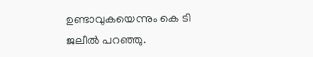ഉണ്ടാവുകയെന്നും കെ ടി ജലീല്‍ പറഞ്ഞു.